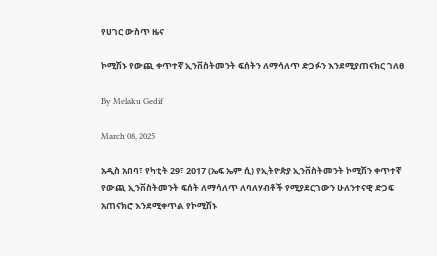የሀገር ውስጥ ዜና

ኮሚሽኑ የውጪ ቀጥተኛ ኢንቨስትመንት ፍሰትን ለማሳለጥ ድጋፉን እንደሚያጠናክር ገለፀ

By Melaku Gedif

March 08, 2025

አዲስ አበባ፣ የካቲት 29፣ 2017 (ኤፍ ኤም ሲ) የኢትዮጵያ ኢንቨስትመንት ኮሚሽን ቀጥተኛ የውጪ ኢንቨስትመንት ፍሰት ለማሳለጥ ለባለሃብቶች የሚያደርገውን ሁለንተናዊ ድጋፍ አጠናክሮ እንደሚቀጥል የኮሚሽኑ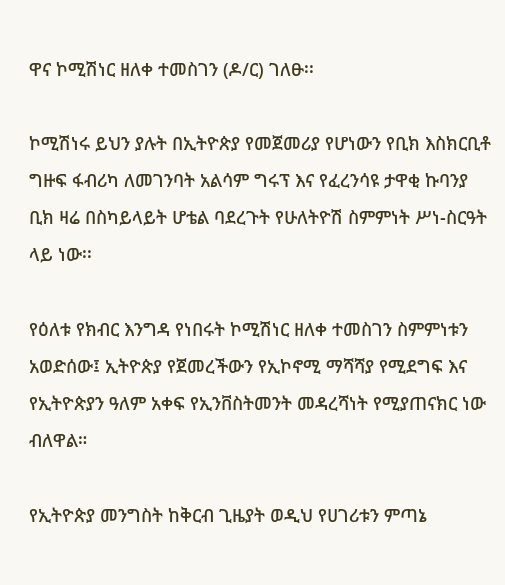ዋና ኮሚሽነር ዘለቀ ተመስገን (ዶ/ር) ገለፁ፡፡

ኮሚሽነሩ ይህን ያሉት በኢትዮጵያ የመጀመሪያ የሆነውን የቢክ እስክርቢቶ ግዙፍ ፋብሪካ ለመገንባት አልሳም ግሩፕ እና የፈረንሳዩ ታዋቂ ኩባንያ ቢክ ዛሬ በስካይላይት ሆቴል ባደረጉት የሁለትዮሽ ስምምነት ሥነ-ስርዓት ላይ ነው፡፡

የዕለቱ የክብር እንግዳ የነበሩት ኮሚሽነር ዘለቀ ተመስገን ስምምነቱን አወድሰው፤ ኢትዮጵያ የጀመረችውን የኢኮኖሚ ማሻሻያ የሚደግፍ እና የኢትዮጵያን ዓለም አቀፍ የኢንቨስትመንት መዳረሻነት የሚያጠናክር ነው ብለዋል።

የኢትዮጵያ መንግስት ከቅርብ ጊዜያት ወዲህ የሀገሪቱን ምጣኔ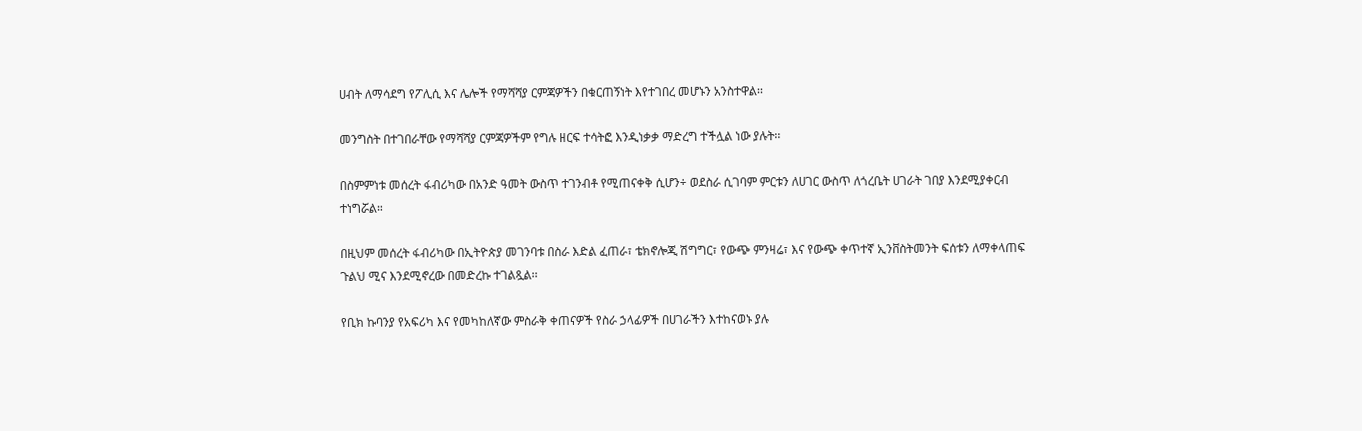ሀብት ለማሳደግ የፖሊሲ እና ሌሎች የማሻሻያ ርምጃዎችን በቁርጠኝነት እየተገበረ መሆኑን አንስተዋል፡፡

መንግስት በተገበራቸው የማሻሻያ ርምጃዎችም የግሉ ዘርፍ ተሳትፎ እንዲነቃቃ ማድረግ ተችሏል ነው ያሉት፡፡

በስምምነቱ መሰረት ፋብሪካው በአንድ ዓመት ውስጥ ተገንብቶ የሚጠናቀቅ ሲሆን÷ ወደስራ ሲገባም ምርቱን ለሀገር ውስጥ ለጎረቤት ሀገራት ገበያ እንደሚያቀርብ ተነግሯል።

በዚህም መሰረት ፋብሪካው በኢትዮጵያ መገንባቱ በስራ እድል ፈጠራ፣ ቴክኖሎጂ ሽግግር፣ የውጭ ምንዛሬ፣ እና የውጭ ቀጥተኛ ኢንቨስትመንት ፍሰቱን ለማቀላጠፍ ጉልህ ሚና እንደሚኖረው በመድረኩ ተገልጿል፡፡

የቢክ ኩባንያ የአፍሪካ እና የመካከለኛው ምስራቅ ቀጠናዎች የስራ ኃላፊዎች በሀገራችን እተከናወኑ ያሉ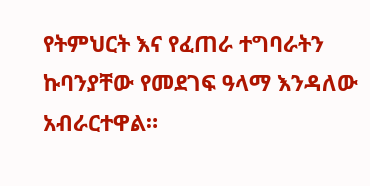የትምህርት እና የፈጠራ ተግባራትን ኩባንያቸው የመደገፍ ዓላማ እንዳለው አብራርተዋል።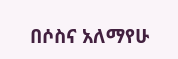በሶስና አለማየሁ